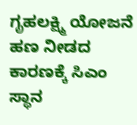ಗೃಹಲಕ್ಷ್ಮಿ ಯೋಜನೆ ಹಣ ನೀಡದ ಕಾರಣಕ್ಕೆ ಸಿಎಂ ಸ್ಥಾನ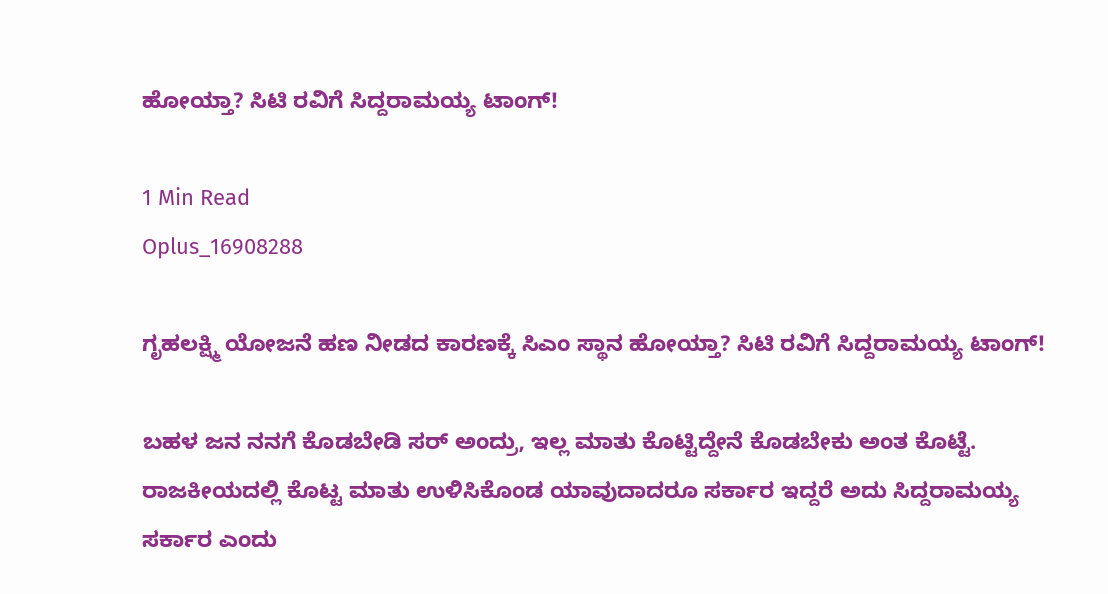ಹೋಯ್ತಾ? ಸಿಟಿ ರವಿಗೆ ಸಿದ್ದರಾಮಯ್ಯ ಟಾಂಗ್!

1 Min Read
Oplus_16908288

ಗೃಹಲಕ್ಷ್ಮಿ ಯೋಜನೆ ಹಣ ನೀಡದ ಕಾರಣಕ್ಕೆ ಸಿಎಂ ಸ್ಥಾನ ಹೋಯ್ತಾ? ಸಿಟಿ ರವಿಗೆ ಸಿದ್ದರಾಮಯ್ಯ ಟಾಂಗ್!

ಬಹಳ ಜನ ನನಗೆ ಕೊಡಬೇಡಿ ಸರ್ ಅಂದ್ರು, ಇಲ್ಲ ಮಾತು ಕೊಟ್ಟಿದ್ದೇನೆ ಕೊಡಬೇಕು ಅಂತ ಕೊಟ್ಟೆ. ರಾಜಕೀಯದಲ್ಲಿ ಕೊಟ್ಟ ಮಾತು ಉಳಿಸಿಕೊಂಡ ಯಾವುದಾದರೂ ಸರ್ಕಾರ ಇದ್ದರೆ ಅದು ಸಿದ್ದರಾಮಯ್ಯ ಸರ್ಕಾರ ಎಂದು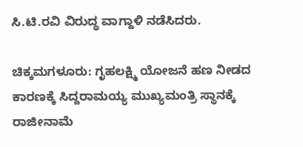ಸಿ.ಟಿ.ರವಿ ವಿರುದ್ಧ ವಾಗ್ದಾಳಿ ನಡೆಸಿದರು.

ಚಿಕ್ಕಮಗಳೂರು: ಗೃಹಲಕ್ಷ್ಮಿ ಯೋಜನೆ ಹಣ ನೀಡದ ಕಾರಣಕ್ಕೆ ಸಿದ್ದರಾಮಯ್ಯ ಮುಖ್ಯಮಂತ್ರಿ ಸ್ಥಾನಕ್ಕೆ ರಾಜೀನಾಮೆ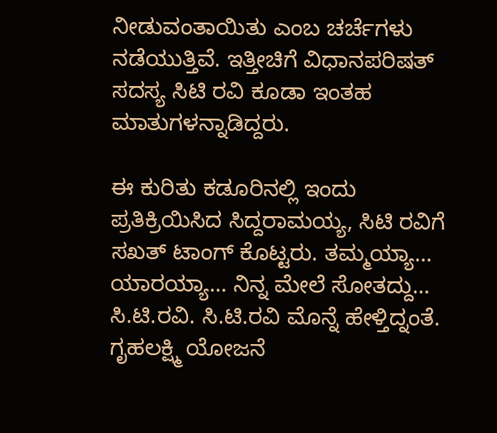ನೀಡುವಂತಾಯಿತು ಎಂಬ ಚರ್ಚೆಗಳು ನಡೆಯುತ್ತಿವೆ. ಇತ್ತೀಚಿಗೆ ವಿಧಾನಪರಿಷತ್ ಸದಸ್ಯ ಸಿಟಿ ರವಿ ಕೂಡಾ ಇಂತಹ ಮಾತುಗಳನ್ನಾಡಿದ್ದರು.

ಈ ಕುರಿತು ಕಡೂರಿನಲ್ಲಿ ಇಂದು ಪ್ರತಿಕ್ರಿಯಿಸಿದ ಸಿದ್ದರಾಮಯ್ಯ, ಸಿಟಿ ರವಿಗೆ ಸಖತ್ ಟಾಂಗ್ ಕೊಟ್ಟರು. ತಮ್ಮಯ್ಯಾ… ಯಾರಯ್ಯಾ… ನಿನ್ನ ಮೇಲೆ ಸೋತದ್ದು… ಸಿ.ಟಿ.ರವಿ. ಸಿ.ಟಿ.ರವಿ ಮೊನ್ನೆ ಹೇಳ್ತಿದ್ನಂತೆ. ಗೃಹಲಕ್ಷ್ಮಿ ಯೋಜನೆ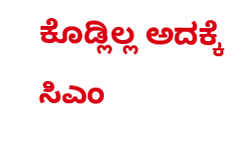ಕೊಡ್ಲಿಲ್ಲ ಅದಕ್ಕೆ ಸಿಎಂ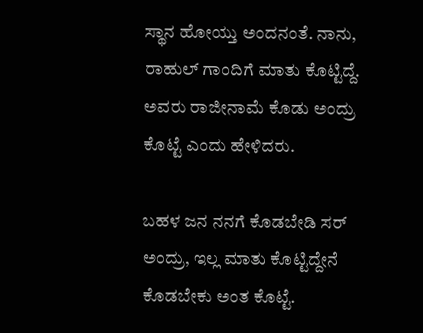ಸ್ಥಾನ ಹೋಯ್ತು ಅಂದನಂತೆ. ನಾನು, ರಾಹುಲ್ ಗಾಂದಿಗೆ ಮಾತು ಕೊಟ್ಟಿದ್ದೆ. ಅವರು ರಾಜೀನಾಮೆ ಕೊಡು ಅಂದ್ರು ಕೊಟ್ಟೆ ಎಂದು ಹೇಳಿದರು.

ಬಹಳ ಜನ ನನಗೆ ಕೊಡಬೇಡಿ ಸರ್ ಅಂದ್ರು, ಇಲ್ಲ ಮಾತು ಕೊಟ್ಟಿದ್ದೇನೆ ಕೊಡಬೇಕು ಅಂತ ಕೊಟ್ಟೆ.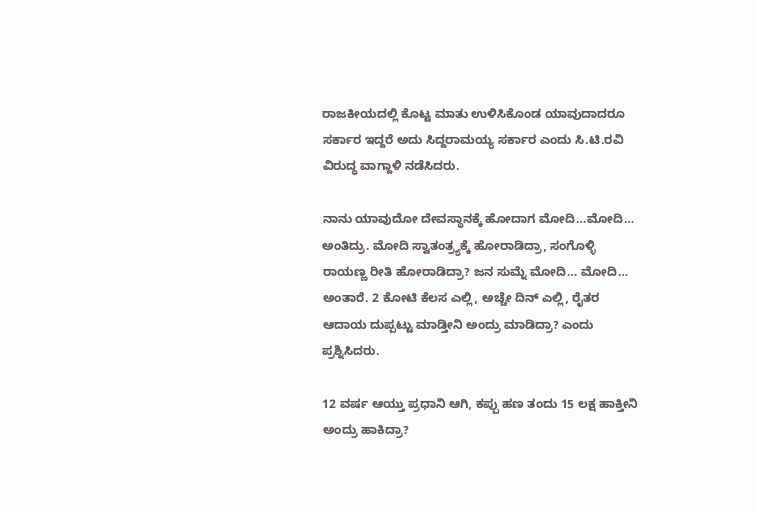ರಾಜಕೀಯದಲ್ಲಿ ಕೊಟ್ಟ ಮಾತು ಉಳಿಸಿಕೊಂಡ ಯಾವುದಾದರೂ ಸರ್ಕಾರ ಇದ್ದರೆ ಅದು ಸಿದ್ದರಾಮಯ್ಯ ಸರ್ಕಾರ ಎಂದು ಸಿ.ಟಿ.ರವಿ ವಿರುದ್ಧ ವಾಗ್ದಾಳಿ ನಡೆಸಿದರು.

ನಾನು ಯಾವುದೋ ದೇವಸ್ಥಾನಕ್ಕೆ ಹೋದಾಗ ಮೋದಿ…ಮೋದಿ… ಅಂತಿದ್ರು. ಮೋದಿ ಸ್ವಾತಂತ್ರ‍್ಯಕ್ಕೆ ಹೋರಾಡಿದ್ರಾ, ಸಂಗೊಳ್ಳಿ ರಾಯಣ್ಣ ರೀತಿ ಹೋರಾಡಿದ್ರಾ? ಜನ ಸುಮ್ನೆ ಮೋದಿ… ಮೋದಿ… ಅಂತಾರೆ. 2 ಕೋಟಿ ಕೆಲಸ ಎಲ್ಲಿ, ಅಚ್ಚೇ ದಿನ್ ಎಲ್ಲಿ, ರೈತರ ಆದಾಯ ದುಪ್ಪಟ್ಟು ಮಾಡ್ತೀನಿ ಅಂದ್ರು ಮಾಡಿದ್ರಾ? ಎಂದು ಪ್ರಶ್ನಿಸಿದರು.

12 ವರ್ಷ ಆಯ್ತು ಪ್ರಧಾನಿ ಆಗಿ, ಕಪ್ಪು ಹಣ ತಂದು 15 ಲಕ್ಷ ಹಾಕ್ತೀನಿ ಅಂದ್ರು ಹಾಕಿದ್ರಾ?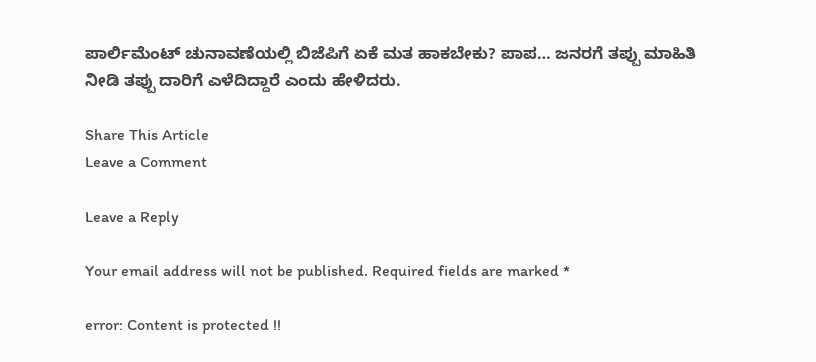ಪಾರ್ಲಿಮೆಂಟ್ ಚುನಾವಣೆಯಲ್ಲಿ ಬಿಜೆಪಿಗೆ ಏಕೆ ಮತ ಹಾಕಬೇಕು? ಪಾಪ… ಜನರಗೆ ತಪ್ಪು ಮಾಹಿತಿ ನೀಡಿ ತಪ್ಪು ದಾರಿಗೆ ಎಳೆದಿದ್ದಾರೆ ಎಂದು ಹೇಳಿದರು.

Share This Article
Leave a Comment

Leave a Reply

Your email address will not be published. Required fields are marked *

error: Content is protected !!